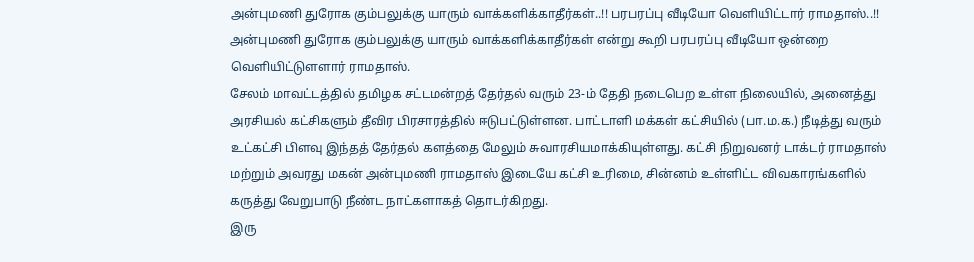அன்புமணி துரோக கும்பலுக்கு யாரும் வாக்களிக்காதீர்கள்..!! பரபரப்பு வீடியோ வெளியிட்டார் ராமதாஸ்..!!
அன்புமணி துரோக கும்பலுக்கு யாரும் வாக்களிக்காதீர்கள் என்று கூறி பரபரப்பு வீடியோ ஒன்றை வெளியிட்டுளளார் ராமதாஸ்.
சேலம் மாவட்டத்தில் தமிழக சட்டமன்றத் தேர்தல் வரும் 23-ம் தேதி நடைபெற உள்ள நிலையில், அனைத்து அரசியல் கட்சிகளும் தீவிர பிரசாரத்தில் ஈடுபட்டுள்ளன. பாட்டாளி மக்கள் கட்சியில் (பா.ம.க.) நீடித்து வரும் உட்கட்சி பிளவு இந்தத் தேர்தல் களத்தை மேலும் சுவாரசியமாக்கியுள்ளது. கட்சி நிறுவனர் டாக்டர் ராமதாஸ் மற்றும் அவரது மகன் அன்புமணி ராமதாஸ் இடையே கட்சி உரிமை, சின்னம் உள்ளிட்ட விவகாரங்களில் கருத்து வேறுபாடு நீண்ட நாட்களாகத் தொடர்கிறது.
இரு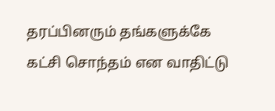தரப்பினரும் தங்களுக்கே கட்சி சொந்தம் என வாதிட்டு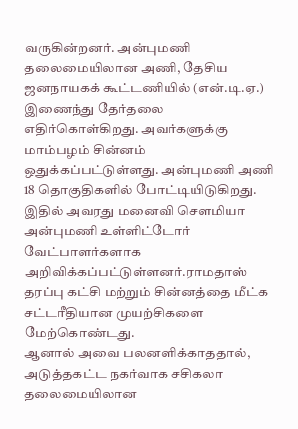வருகின்றனர். அன்புமணி தலைமையிலான அணி, தேசிய ஜனநாயகக் கூட்டணியில் (என்.டி.ஏ.) இணைந்து தேர்தலை எதிர்கொள்கிறது. அவர்களுக்கு மாம்பழம் சின்னம் ஒதுக்கப்பட்டுள்ளது. அன்புமணி அணி 18 தொகுதிகளில் போட்டியிடுகிறது. இதில் அவரது மனைவி சௌமியா அன்புமணி உள்ளிட்டோர் வேட்பாளர்களாக அறிவிக்கப்பட்டுள்ளனர்.ராமதாஸ் தரப்பு கட்சி மற்றும் சின்னத்தை மீட்க சட்டரீதியான முயற்சிகளை மேற்கொண்டது.
ஆனால் அவை பலனளிக்காததால், அடுத்தகட்ட நகர்வாக சசிகலா தலைமையிலான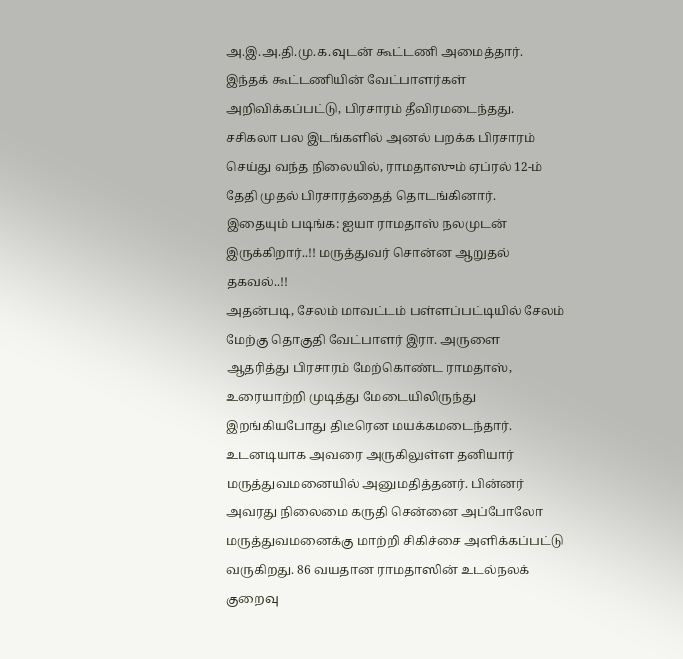அ.இ.அ.தி.மு.க.வுடன் கூட்டணி அமைத்தார். இந்தக் கூட்டணியின் வேட்பாளர்கள் அறிவிக்கப்பட்டு, பிரசாரம் தீவிரமடைந்தது. சசிகலா பல இடங்களில் அனல் பறக்க பிரசாரம் செய்து வந்த நிலையில், ராமதாஸும் ஏப்ரல் 12-ம் தேதி முதல் பிரசாரத்தைத் தொடங்கினார்.
இதையும் படிங்க: ஐயா ராமதாஸ் நலமுடன் இருக்கிறார்..!! மருத்துவர் சொன்ன ஆறுதல் தகவல்..!!
அதன்படி, சேலம் மாவட்டம் பள்ளப்பட்டியில் சேலம் மேற்கு தொகுதி வேட்பாளர் இரா. அருளை ஆதரித்து பிரசாரம் மேற்கொண்ட ராமதாஸ், உரையாற்றி முடித்து மேடையிலிருந்து இறங்கியபோது திடீரென மயக்கமடைந்தார். உடனடியாக அவரை அருகிலுள்ள தனியார் மருத்துவமனையில் அனுமதித்தனர். பின்னர் அவரது நிலைமை கருதி சென்னை அப்போலோ மருத்துவமனைக்கு மாற்றி சிகிச்சை அளிக்கப்பட்டு வருகிறது. 86 வயதான ராமதாஸின் உடல்நலக் குறைவு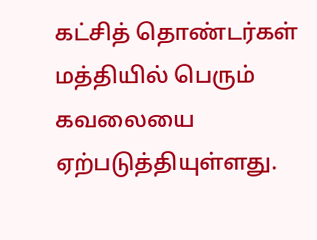கட்சித் தொண்டர்கள் மத்தியில் பெரும் கவலையை ஏற்படுத்தியுள்ளது.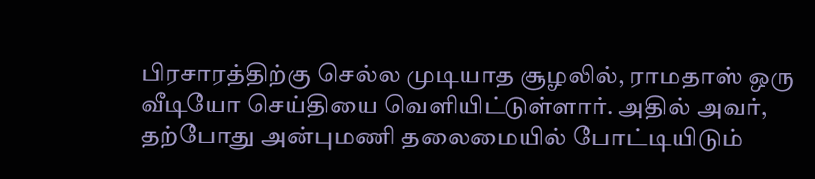பிரசாரத்திற்கு செல்ல முடியாத சூழலில், ராமதாஸ் ஒரு வீடியோ செய்தியை வெளியிட்டுள்ளார். அதில் அவர், தற்போது அன்புமணி தலைமையில் போட்டியிடும்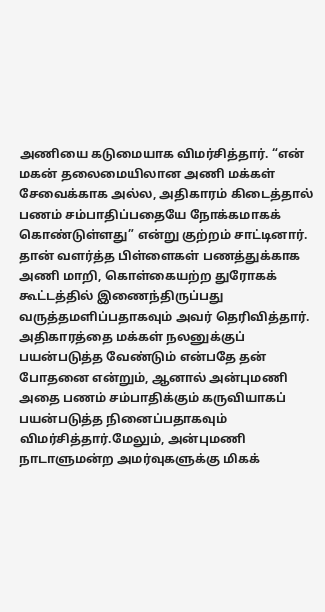அணியை கடுமையாக விமர்சித்தார். “என் மகன் தலைமையிலான அணி மக்கள் சேவைக்காக அல்ல, அதிகாரம் கிடைத்தால் பணம் சம்பாதிப்பதையே நோக்கமாகக் கொண்டுள்ளது” என்று குற்றம் சாட்டினார். தான் வளர்த்த பிள்ளைகள் பணத்துக்காக அணி மாறி, கொள்கையற்ற துரோகக் கூட்டத்தில் இணைந்திருப்பது வருத்தமளிப்பதாகவும் அவர் தெரிவித்தார்.
அதிகாரத்தை மக்கள் நலனுக்குப் பயன்படுத்த வேண்டும் என்பதே தன் போதனை என்றும், ஆனால் அன்புமணி அதை பணம் சம்பாதிக்கும் கருவியாகப் பயன்படுத்த நினைப்பதாகவும் விமர்சித்தார்.மேலும், அன்புமணி நாடாளுமன்ற அமர்வுகளுக்கு மிகக்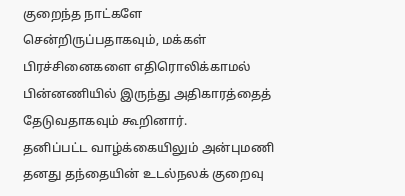குறைந்த நாட்களே சென்றிருப்பதாகவும், மக்கள் பிரச்சினைகளை எதிரொலிக்காமல் பின்னணியில் இருந்து அதிகாரத்தைத் தேடுவதாகவும் கூறினார்.
தனிப்பட்ட வாழ்க்கையிலும் அன்புமணி தனது தந்தையின் உடல்நலக் குறைவு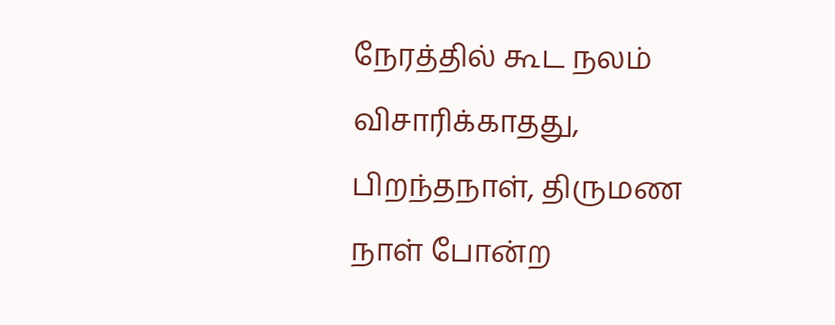நேரத்தில் கூட நலம் விசாரிக்காதது, பிறந்தநாள், திருமண நாள் போன்ற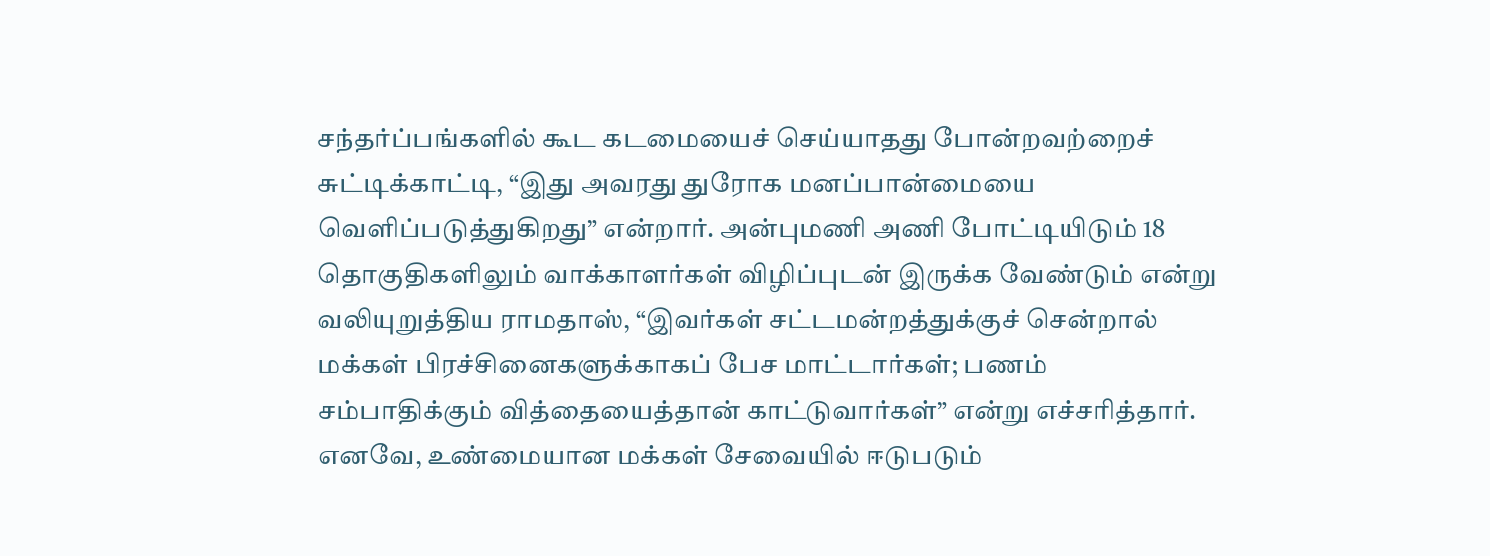சந்தர்ப்பங்களில் கூட கடமையைச் செய்யாதது போன்றவற்றைச் சுட்டிக்காட்டி, “இது அவரது துரோக மனப்பான்மையை வெளிப்படுத்துகிறது” என்றார். அன்புமணி அணி போட்டியிடும் 18 தொகுதிகளிலும் வாக்காளர்கள் விழிப்புடன் இருக்க வேண்டும் என்று வலியுறுத்திய ராமதாஸ், “இவர்கள் சட்டமன்றத்துக்குச் சென்றால் மக்கள் பிரச்சினைகளுக்காகப் பேச மாட்டார்கள்; பணம் சம்பாதிக்கும் வித்தையைத்தான் காட்டுவார்கள்” என்று எச்சரித்தார்.
எனவே, உண்மையான மக்கள் சேவையில் ஈடுபடும்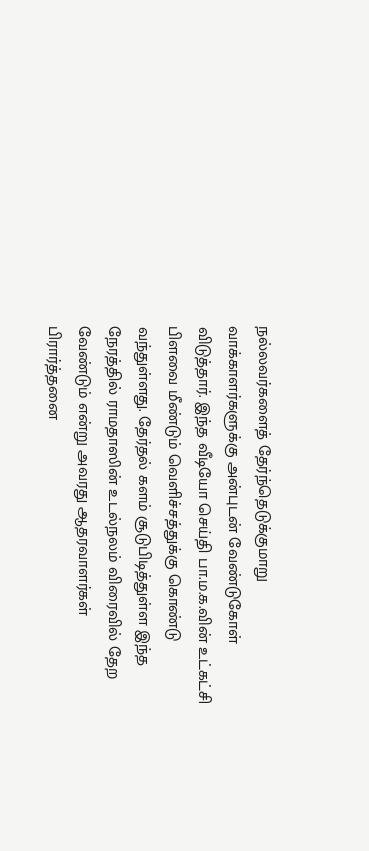நல்லவர்களைத் தேர்ந்தெடுக்குமாறு வாக்காளர்களுக்கு அன்புடன் வேண்டுகோள் விடுத்தார். இந்த வீடியோ செய்தி பா.ம.க.வின் உட்கட்சி பிளவை மீண்டும் வெளிச்சத்துக்கு கொண்டு வந்துள்ளது. தேர்தல் களம் சூடுபிடித்துள்ள இந்த நேரத்தில் ராமதாஸின் உடல்நலம் விரைவில் தேற வேண்டும் என்று அவரது ஆதரவாளர்கள் பிரார்த்தனை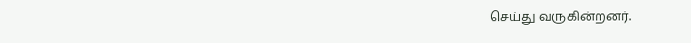செய்து வருகின்றனர்.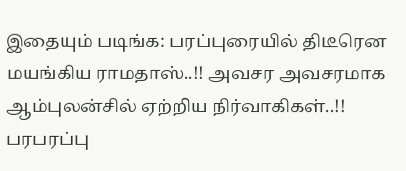இதையும் படிங்க: பரப்புரையில் திடீரென மயங்கிய ராமதாஸ்..!! அவசர அவசரமாக ஆம்புலன்சில் ஏற்றிய நிர்வாகிகள்..!! பரபரப்பு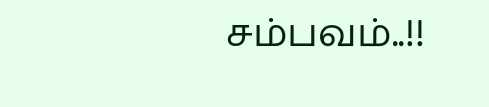சம்பவம்..!!